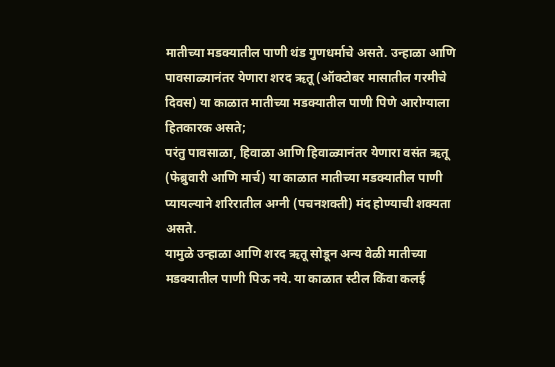मातीच्या मडक्यातील पाणी थंड गुणधर्माचे असते. उन्हाळा आणि पावसाळ्यानंतर येणारा शरद ऋतू (ऑक्टोबर मासातील गरमीचे दिवस) या काळात मातीच्या मडक्यातील पाणी पिणे आरोग्याला हितकारक असते;
परंतु पावसाळा, हिवाळा आणि हिवाळ्यानंतर येणारा वसंत ऋतू (फेब्रुवारी आणि मार्च) या काळात मातीच्या मडक्यातील पाणी प्यायल्याने शरिरातील अग्नी (पचनशक्ती) मंद होण्याची शक्यता असते.
यामुळे उन्हाळा आणि शरद ऋतू सोडून अन्य वेळी मातीच्या मडक्यातील पाणी पिऊ नये. या काळात स्टील किंवा कलई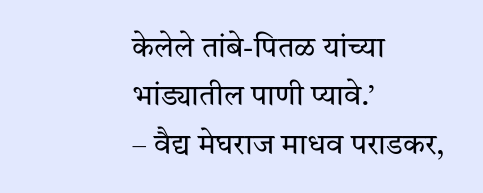केलेले तांबे-पितळ यांच्या भांड्यातील पाणी प्यावे.’
– वैद्य मेघराज माधव पराडकर,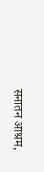सनातन आश्रम,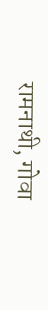रामनाथी, गोवा